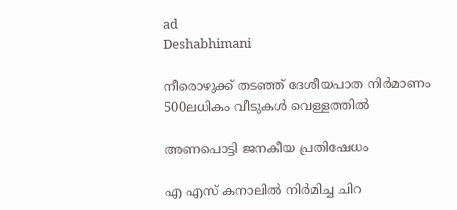ad
Deshabhimani

നീരൊഴുക്ക്‌ തടഞ്ഞ്‌ ദേശീയപാത നിർമാണം 500ലധികം വീടുകൾ വെള്ളത്തിൽ

അണപൊട്ടി ജനകീയ പ്രതിഷേധം

എ എസ്‌ കനാലിൽ നിർമിച്ച ചിറ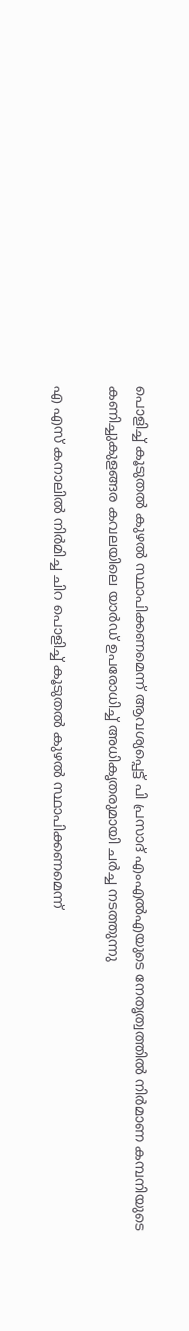പൊളിച്ച്‌ കൂടുതൽ കുഴൽ സ്ഥാപിക്കണമെന്ന്‌ ആവശ്യപ്പെട്ട്‌ പി പ്രസാദ്‌ എംഎൽഎയുടെ നേതൃത്വത്തിൽ നിർമാണ കമ്പനിയുടെ കണിച്ചുകുളങ്ങര കവലയിലെ യാർഡ്‌ ഉപരോധിച്ച്‌ അധികൃതരുമായി ചർച്ച നടത്തുന്നു

എ എസ്‌ കനാലിൽ നിർമിച്ച ചിറ പൊളിച്ച്‌ കൂടുതൽ കുഴൽ സ്ഥാപിക്കണമെന്ന്‌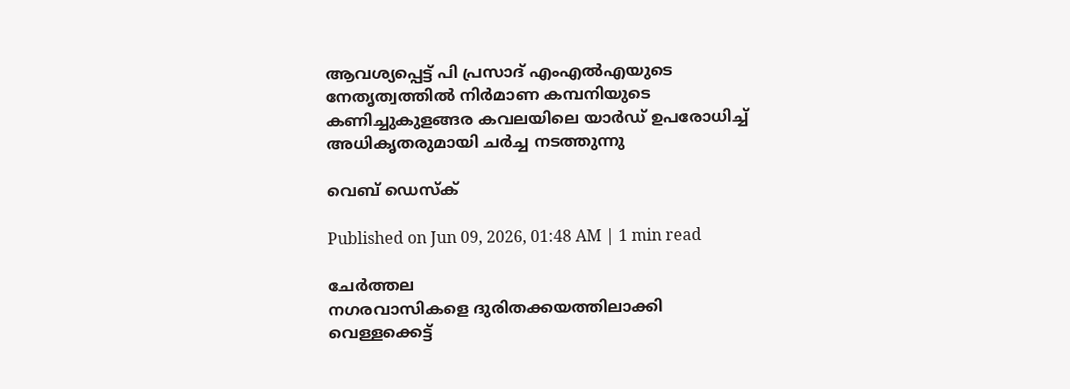ആവശ്യപ്പെട്ട്‌ പി പ്രസാദ്‌ എംഎൽഎയുടെ നേതൃത്വത്തിൽ നിർമാണ കമ്പനിയുടെ കണിച്ചുകുളങ്ങര കവലയിലെ യാർഡ്‌ ഉപരോധിച്ച്‌ അധികൃതരുമായി ചർച്ച നടത്തുന്നു

വെബ് ഡെസ്ക്

Published on Jun 09, 2026, 01:48 AM | 1 min read

ചേര്‍ത്തല
നഗരവാസികളെ ദുരിതക്കയത്തിലാക്കി വെള്ളക്കെട്ട്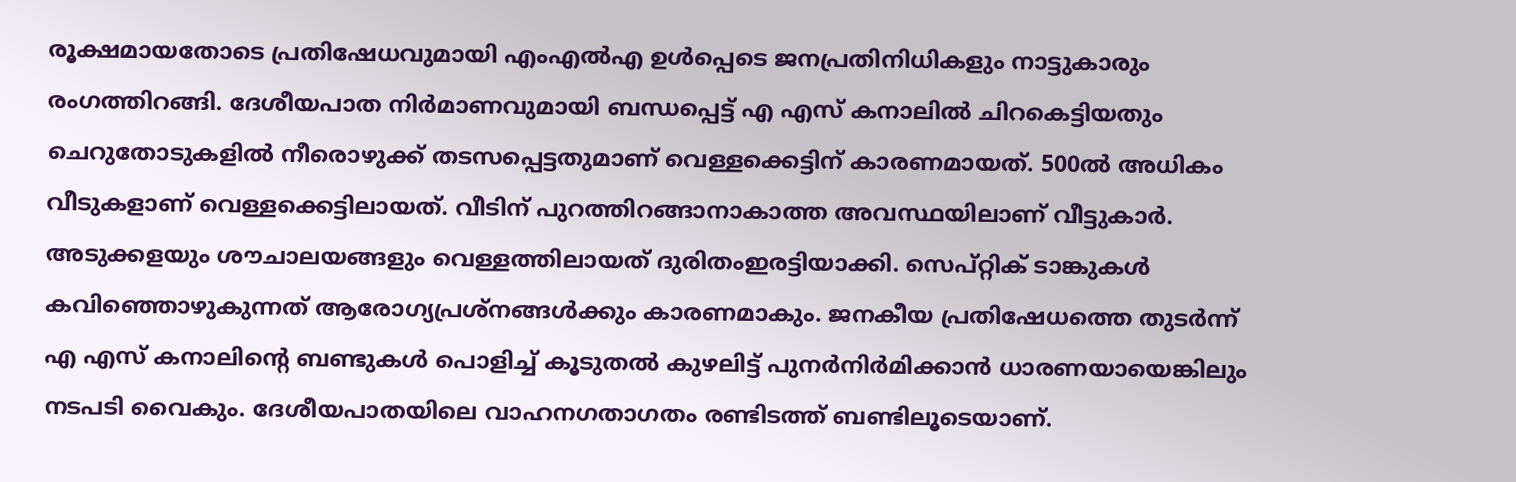രൂക്ഷമായതോടെ പ്രതിഷേധവുമായി എംഎൽഎ ഉൾപ്പെടെ ജനപ്രതിനിധികളും നാട്ടുകാരും രംഗത്തിറങ്ങി. ദേശീയപാത നിര്‍മാണവുമായി ബന്ധപ്പെട്ട്‌ എ എസ്‌ കനാലിൽ ചിറകെട്ടിയതും ചെറുതോടുകളിൽ നീരൊഴുക്ക്‌ തടസപ്പെട്ടതുമാണ്‌ വെള്ളക്കെട്ടിന്‌ കാരണമായത്‌. 500ൽ അധികം വീടുകളാണ്‌ വെള്ളക്കെട്ടിലായത്‌. വീടിന്‌ പുറത്തിറങ്ങാനാകാത്ത അവസ്ഥയിലാണ്‌ വീട്ടുകാർ. അടുക്കളയും ശ‍ൗചാലയങ്ങളും വെള്ളത്തിലായത്‌ ദുരിതംഇരട്ടിയാക്കി. സെപ്റ്റിക്‌ ടാങ്കുകള്‍ കവിഞ്ഞൊഴുകുന്നത് ആരോഗ്യപ്രശ്‌നങ്ങള്‍ക്കും കാരണമാകും. ജനകീയ പ്രതിഷേധത്തെ തുടര്‍ന്ന് എ എസ് കനാലിന്റെ ബണ്ടുകള്‍ പൊളിച്ച്‌ കൂടുതല്‍ കുഴലിട്ട്‌ പുനര്‍നിര്‍മിക്കാന്‍ ധാരണയായെങ്കിലും നടപടി വൈകും. ദേശീയപാതയിലെ വാഹനഗതാഗതം രണ്ടിടത്ത്‌ ബണ്ടിലൂടെയാണ്‌.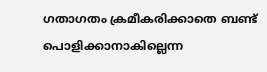ഗതാഗതം ക്രമീകരിക്കാതെ ബണ്ട്‌ പൊളിക്കാനാകില്ലെന്ന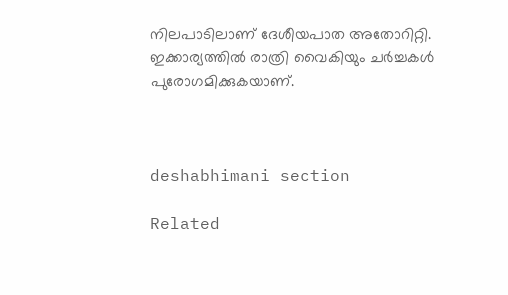നിലപാടിലാണ് ദേശീയപാത അതോറിറ്റി. ഇക്കാര്യത്തില്‍ രാത്രി വൈകിയും ചര്‍ച്ചകള്‍ പുരോഗമിക്കുകയാണ്.



deshabhimani section

Related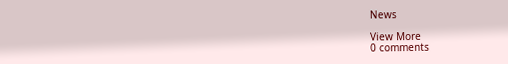News

View More
0 comments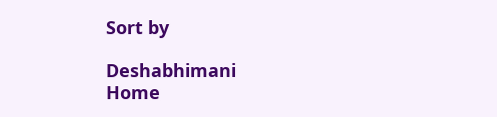Sort by

Deshabhimani
Home